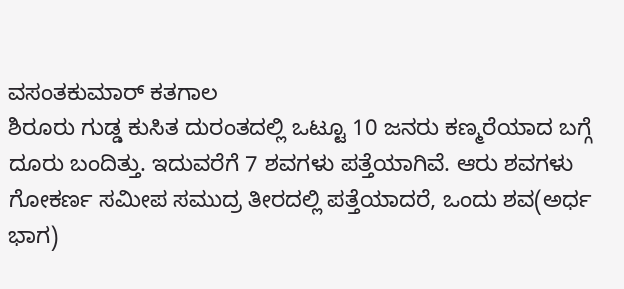ವಸಂತಕುಮಾರ್ ಕತಗಾಲ
ಶಿರೂರು ಗುಡ್ಡ ಕುಸಿತ ದುರಂತದಲ್ಲಿ ಒಟ್ಟೂ 10 ಜನರು ಕಣ್ಮರೆಯಾದ ಬಗ್ಗೆ ದೂರು ಬಂದಿತ್ತು. ಇದುವರೆಗೆ 7 ಶವಗಳು ಪತ್ತೆಯಾಗಿವೆ. ಆರು ಶವಗಳು ಗೋಕರ್ಣ ಸಮೀಪ ಸಮುದ್ರ ತೀರದಲ್ಲಿ ಪತ್ತೆಯಾದರೆ, ಒಂದು ಶವ(ಅರ್ಧ ಭಾಗ)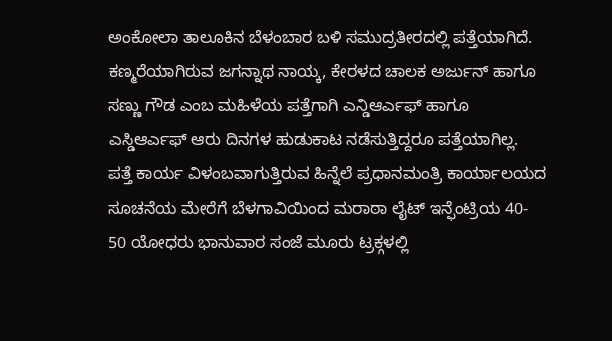ಅಂಕೋಲಾ ತಾಲೂಕಿನ ಬೆಳಂಬಾರ ಬಳಿ ಸಮುದ್ರತೀರದಲ್ಲಿ ಪತ್ತೆಯಾಗಿದೆ. ಕಣ್ಮರೆಯಾಗಿರುವ ಜಗನ್ನಾಥ ನಾಯ್ಕ, ಕೇರಳದ ಚಾಲಕ ಅರ್ಜುನ್ ಹಾಗೂ ಸಣ್ಣು ಗೌಡ ಎಂಬ ಮಹಿಳೆಯ ಪತ್ತೆಗಾಗಿ ಎನ್ಡಿಆರ್ಎಫ್ ಹಾಗೂ ಎಸ್ಡಿಆರ್ಎಫ್ ಆರು ದಿನಗಳ ಹುಡುಕಾಟ ನಡೆಸುತ್ತಿದ್ದರೂ ಪತ್ತೆಯಾಗಿಲ್ಲ.
ಪತ್ತೆ ಕಾರ್ಯ ವಿಳಂಬವಾಗುತ್ತಿರುವ ಹಿನ್ನೆಲೆ ಪ್ರಧಾನಮಂತ್ರಿ ಕಾರ್ಯಾಲಯದ ಸೂಚನೆಯ ಮೇರೆಗೆ ಬೆಳಗಾವಿಯಿಂದ ಮರಾಠಾ ಲೈಟ್ ಇನ್ಫೆಂಟ್ರಿಯ 40- 50 ಯೋಧರು ಭಾನುವಾರ ಸಂಜೆ ಮೂರು ಟ್ರಕ್ಗಳಲ್ಲಿ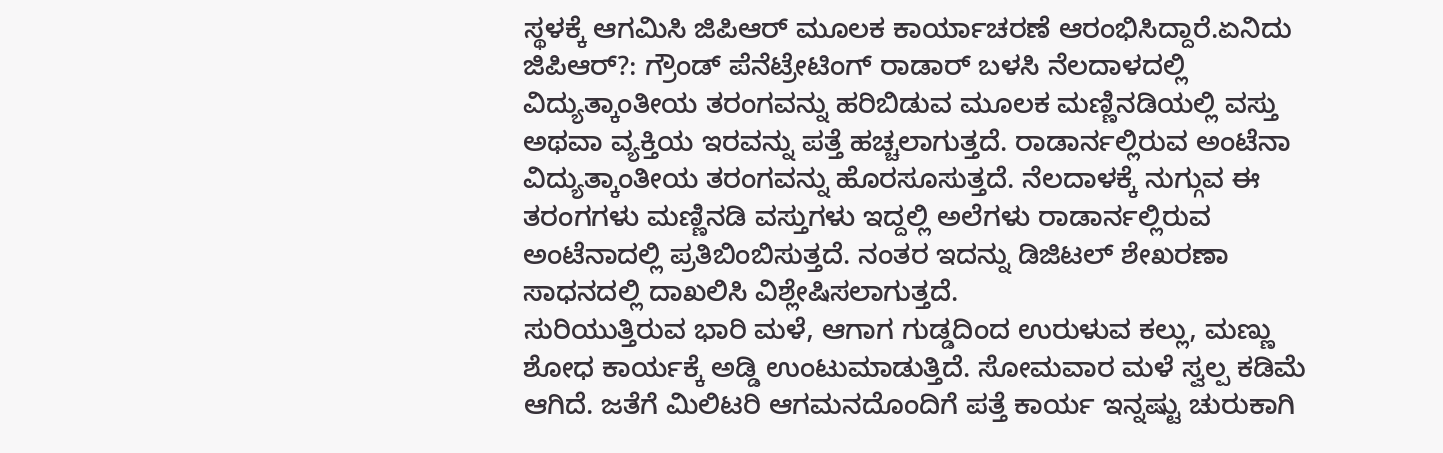ಸ್ಥಳಕ್ಕೆ ಆಗಮಿಸಿ ಜಿಪಿಆರ್ ಮೂಲಕ ಕಾರ್ಯಾಚರಣೆ ಆರಂಭಿಸಿದ್ದಾರೆ.ಏನಿದು ಜಿಪಿಆರ್?: ಗ್ರೌಂಡ್ ಪೆನೆಟ್ರೇಟಿಂಗ್ ರಾಡಾರ್ ಬಳಸಿ ನೆಲದಾಳದಲ್ಲಿ ವಿದ್ಯುತ್ಕಾಂತೀಯ ತರಂಗವನ್ನು ಹರಿಬಿಡುವ ಮೂಲಕ ಮಣ್ಣಿನಡಿಯಲ್ಲಿ ವಸ್ತು ಅಥವಾ ವ್ಯಕ್ತಿಯ ಇರವನ್ನು ಪತ್ತೆ ಹಚ್ಚಲಾಗುತ್ತದೆ. ರಾಡಾರ್ನಲ್ಲಿರುವ ಅಂಟೆನಾ ವಿದ್ಯುತ್ಕಾಂತೀಯ ತರಂಗವನ್ನು ಹೊರಸೂಸುತ್ತದೆ. ನೆಲದಾಳಕ್ಕೆ ನುಗ್ಗುವ ಈ ತರಂಗಗಳು ಮಣ್ಣಿನಡಿ ವಸ್ತುಗಳು ಇದ್ದಲ್ಲಿ ಅಲೆಗಳು ರಾಡಾರ್ನಲ್ಲಿರುವ ಅಂಟೆನಾದಲ್ಲಿ ಪ್ರತಿಬಿಂಬಿಸುತ್ತದೆ. ನಂತರ ಇದನ್ನು ಡಿಜಿಟಲ್ ಶೇಖರಣಾ ಸಾಧನದಲ್ಲಿ ದಾಖಲಿಸಿ ವಿಶ್ಲೇಷಿಸಲಾಗುತ್ತದೆ.
ಸುರಿಯುತ್ತಿರುವ ಭಾರಿ ಮಳೆ, ಆಗಾಗ ಗುಡ್ಡದಿಂದ ಉರುಳುವ ಕಲ್ಲು, ಮಣ್ಣು ಶೋಧ ಕಾರ್ಯಕ್ಕೆ ಅಡ್ಡಿ ಉಂಟುಮಾಡುತ್ತಿದೆ. ಸೋಮವಾರ ಮಳೆ ಸ್ವಲ್ಪ ಕಡಿಮೆ ಆಗಿದೆ. ಜತೆಗೆ ಮಿಲಿಟರಿ ಆಗಮನದೊಂದಿಗೆ ಪತ್ತೆ ಕಾರ್ಯ ಇನ್ನಷ್ಟು ಚುರುಕಾಗಿ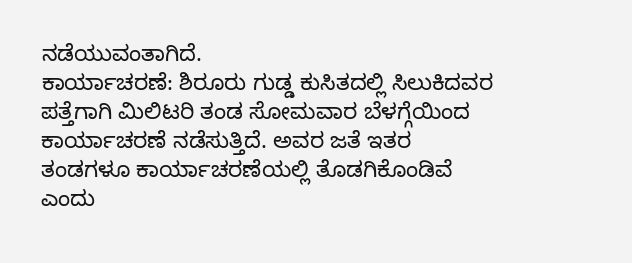ನಡೆಯುವಂತಾಗಿದೆ.
ಕಾರ್ಯಾಚರಣೆ: ಶಿರೂರು ಗುಡ್ಡ ಕುಸಿತದಲ್ಲಿ ಸಿಲುಕಿದವರ ಪತ್ತೆಗಾಗಿ ಮಿಲಿಟರಿ ತಂಡ ಸೋಮವಾರ ಬೆಳಗ್ಗೆಯಿಂದ ಕಾರ್ಯಾಚರಣೆ ನಡೆಸುತ್ತಿದೆ. ಅವರ ಜತೆ ಇತರ ತಂಡಗಳೂ ಕಾರ್ಯಾಚರಣೆಯಲ್ಲಿ ತೊಡಗಿಕೊಂಡಿವೆ ಎಂದು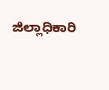ಜಿಲ್ಲಾಧಿಕಾರಿ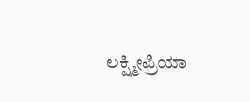ಲಕ್ಷ್ಮೀಪ್ರಿಯಾ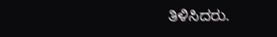ತಿಳಿಸಿದರು.